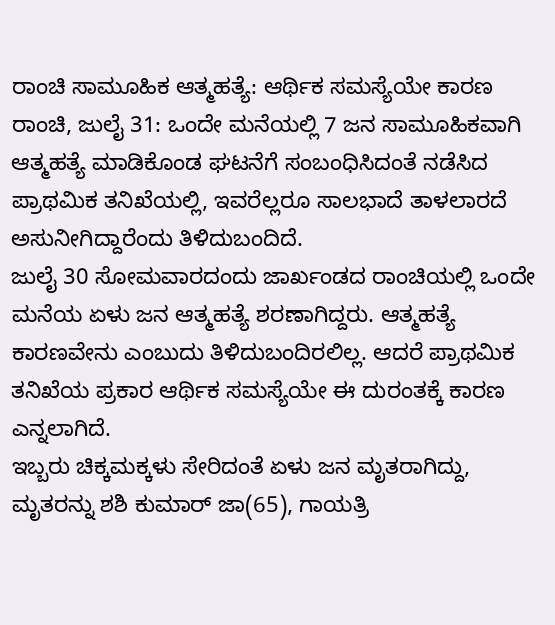ರಾಂಚಿ ಸಾಮೂಹಿಕ ಆತ್ಮಹತ್ಯೆ: ಆರ್ಥಿಕ ಸಮಸ್ಯೆಯೇ ಕಾರಣ
ರಾಂಚಿ, ಜುಲೈ 31: ಒಂದೇ ಮನೆಯಲ್ಲಿ 7 ಜನ ಸಾಮೂಹಿಕವಾಗಿ ಆತ್ಮಹತ್ಯೆ ಮಾಡಿಕೊಂಡ ಘಟನೆಗೆ ಸಂಬಂಧಿಸಿದಂತೆ ನಡೆಸಿದ ಪ್ರಾಥಮಿಕ ತನಿಖೆಯಲ್ಲಿ, ಇವರೆಲ್ಲರೂ ಸಾಲಭಾದೆ ತಾಳಲಾರದೆ ಅಸುನೀಗಿದ್ದಾರೆಂದು ತಿಳಿದುಬಂದಿದೆ.
ಜುಲೈ 30 ಸೋಮವಾರದಂದು ಜಾರ್ಖಂಡದ ರಾಂಚಿಯಲ್ಲಿ ಒಂದೇ ಮನೆಯ ಏಳು ಜನ ಆತ್ಮಹತ್ಯೆ ಶರಣಾಗಿದ್ದರು. ಆತ್ಮಹತ್ಯೆ ಕಾರಣವೇನು ಎಂಬುದು ತಿಳಿದುಬಂದಿರಲಿಲ್ಲ. ಆದರೆ ಪ್ರಾಥಮಿಕ ತನಿಖೆಯ ಪ್ರಕಾರ ಆರ್ಥಿಕ ಸಮಸ್ಯೆಯೇ ಈ ದುರಂತಕ್ಕೆ ಕಾರಣ ಎನ್ನಲಾಗಿದೆ.
ಇಬ್ಬರು ಚಿಕ್ಕಮಕ್ಕಳು ಸೇರಿದಂತೆ ಏಳು ಜನ ಮೃತರಾಗಿದ್ದು, ಮೃತರನ್ನು ಶಶಿ ಕುಮಾರ್ ಜಾ(65), ಗಾಯತ್ರಿ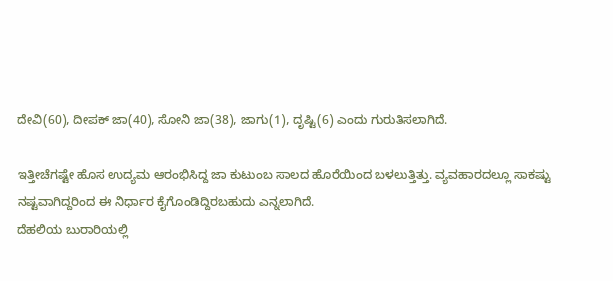ದೇವಿ(60), ದೀಪಕ್ ಜಾ(40), ಸೋನಿ ಜಾ(38), ಜಾಗು(1), ದೃಷ್ಟಿ(6) ಎಂದು ಗುರುತಿಸಲಾಗಿದೆ.

ಇತ್ತೀಚೆಗಷ್ಟೇ ಹೊಸ ಉದ್ಯಮ ಆರಂಭಿಸಿದ್ದ ಜಾ ಕುಟುಂಬ ಸಾಲದ ಹೊರೆಯಿಂದ ಬಳಲುತ್ತಿತ್ತು. ವ್ಯವಹಾರದಲ್ಲೂ ಸಾಕಷ್ಟು ನಷ್ಟವಾಗಿದ್ದರಿಂದ ಈ ನಿರ್ಧಾರ ಕೈಗೊಂಡಿದ್ದಿರಬಹುದು ಎನ್ನಲಾಗಿದೆ.
ದೆಹಲಿಯ ಬುರಾರಿಯಲ್ಲಿ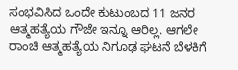ಸಂಭವಿಸಿದ ಒಂದೇ ಕುಟುಂಬದ 11 ಜನರ ಆತ್ಮಹತ್ಯೆಯ ಗೌಜೇ ಇನ್ನೂ ಆರಿಲ್ಲ. ಆಗಲೇ ರಾಂಚಿ ಆತ್ಮಹತ್ಯೆಯ ನಿಗೂಢ ಘಟನೆ ಬೆಳಕಿಗೆ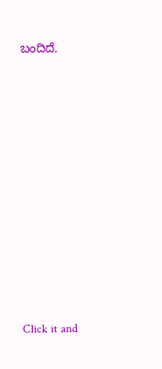ಬಂದಿದೆ.












Click it and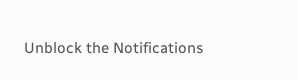Unblock the Notifications